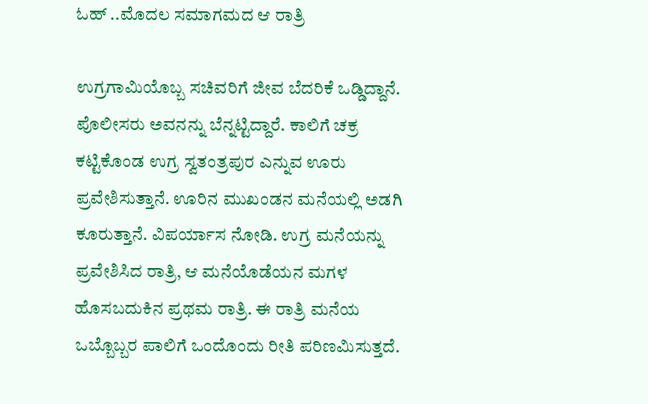ಓಹ್ ..ಮೊದಲ ಸಮಾಗಮದ ಆ ರಾತ್ರಿ

ಉಗ್ರಗಾಮಿಯೊಬ್ಬ ಸಚಿವರಿಗೆ ಜೀವ ಬೆದರಿಕೆ ಒಡ್ಡಿದ್ದಾನೆ. ಪೊಲೀಸರು ಅವನನ್ನು ಬೆನ್ನಟ್ಟಿದ್ದಾರೆ. ಕಾಲಿಗೆ ಚಕ್ರ ಕಟ್ಟಿಕೊಂಡ ಉಗ್ರ ಸ್ವತಂತ್ರಪುರ ಎನ್ನುವ ಊರು ಪ್ರವೇಶಿಸುತ್ತಾನೆ. ಊರಿನ ಮುಖಂಡನ ಮನೆಯಲ್ಲಿ ಅಡಗಿ ಕೂರುತ್ತಾನೆ. ವಿಪರ್ಯಾಸ ನೋಡಿ. ಉಗ್ರ ಮನೆಯನ್ನು ಪ್ರವೇಶಿಸಿದ ರಾತ್ರಿ, ಆ ಮನೆಯೊಡೆಯನ ಮಗಳ ಹೊಸಬದುಕಿನ ಪ್ರಥಮ ರಾತ್ರಿ. ಈ ರಾತ್ರಿ ಮನೆಯ ಒಬ್ಬೊಬ್ಬರ ಪಾಲಿಗೆ ಒಂದೊಂದು ರೀತಿ ಪರಿಣಮಿಸುತ್ತದೆ.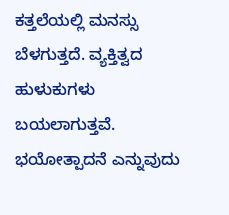ಕತ್ತಲೆಯಲ್ಲಿ ಮನಸ್ಸು ಬೆಳಗುತ್ತದೆ. ವ್ಯಕ್ತಿತ್ವದ ಹುಳುಕುಗಳು ಬಯಲಾಗುತ್ತವೆ. ಭಯೋತ್ಪಾದನೆ ಎನ್ನುವುದು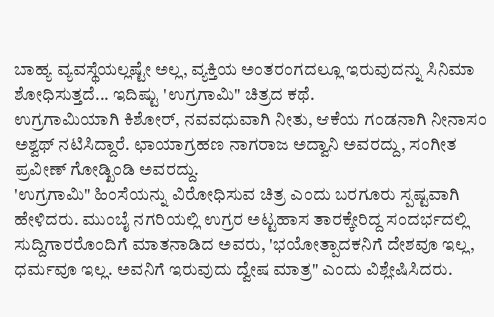ಬಾಹ್ಯ ವ್ಯವಸ್ಥೆಯಲ್ಲಷ್ಟೇ ಅಲ್ಲ, ವ್ಯಕ್ತಿಯ ಅಂತರಂಗದಲ್ಲೂ ಇರುವುದನ್ನು ಸಿನಿಮಾ ಶೋಧಿಸುತ್ತದೆ... ಇದಿಷ್ಟು 'ಉಗ್ರಗಾಮಿ" ಚಿತ್ರದ ಕಥೆ.
ಉಗ್ರಗಾಮಿಯಾಗಿ ಕಿಶೋರ್, ನವವಧುವಾಗಿ ನೀತು, ಆಕೆಯ ಗಂಡನಾಗಿ ನೀನಾಸಂ ಅಶ್ವಥ್ ನಟಿಸಿದ್ದಾರೆ. ಛಾಯಾಗ್ರಹಣ ನಾಗರಾಜ ಅದ್ವಾನಿ ಅವರದ್ದು, ಸಂಗೀತ ಪ್ರವೀಣ್ ಗೋಡ್ಖಿಂಡಿ ಅವರದ್ದು.
'ಉಗ್ರಗಾಮಿ" ಹಿಂಸೆಯನ್ನು ವಿರೋಧಿಸುವ ಚಿತ್ರ ಎಂದು ಬರಗೂರು ಸ್ಪಷ್ಟವಾಗಿ ಹೇಳಿದರು. ಮುಂಬೈ ನಗರಿಯಲ್ಲಿ ಉಗ್ರರ ಅಟ್ಟಹಾಸ ತಾರಕ್ಕೇರಿದ್ದ ಸಂದರ್ಭದಲ್ಲಿ ಸುದ್ದಿಗಾರರೊಂದಿಗೆ ಮಾತನಾಡಿದ ಅವರು, 'ಭಯೋತ್ಪಾದಕನಿಗೆ ದೇಶವೂ ಇಲ್ಲ, ಧರ್ಮವೂ ಇಲ್ಲ. ಅವನಿಗೆ ಇರುವುದು ದ್ವೇಷ ಮಾತ್ರ" ಎಂದು ವಿಶ್ಲೇಷಿಸಿದರು.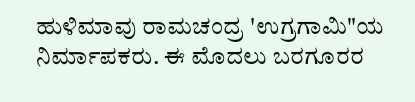ಹುಳಿಮಾವು ರಾಮಚಂದ್ರ 'ಉಗ್ರಗಾಮಿ"ಯ ನಿರ್ಮಾಪಕರು. ಈ ಮೊದಲು ಬರಗೂರರ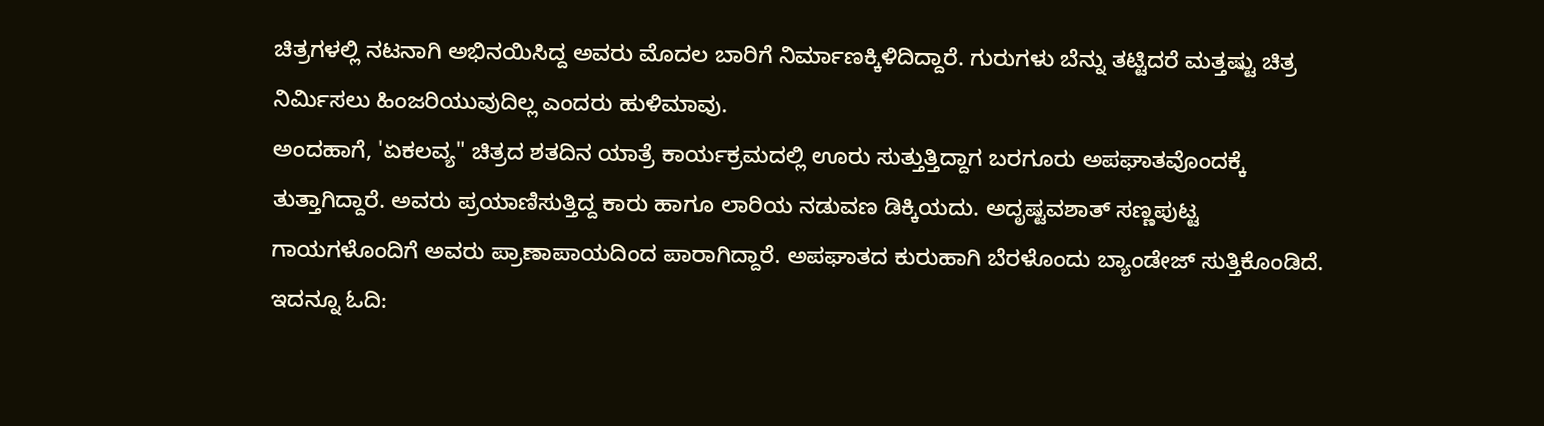ಚಿತ್ರಗಳಲ್ಲಿ ನಟನಾಗಿ ಅಭಿನಯಿಸಿದ್ದ ಅವರು ಮೊದಲ ಬಾರಿಗೆ ನಿರ್ಮಾಣಕ್ಕಿಳಿದಿದ್ದಾರೆ. ಗುರುಗಳು ಬೆನ್ನು ತಟ್ಟಿದರೆ ಮತ್ತಷ್ಟು ಚಿತ್ರ ನಿರ್ಮಿಸಲು ಹಿಂಜರಿಯುವುದಿಲ್ಲ ಎಂದರು ಹುಳಿಮಾವು.
ಅಂದಹಾಗೆ, 'ಏಕಲವ್ಯ" ಚಿತ್ರದ ಶತದಿನ ಯಾತ್ರೆ ಕಾರ್ಯಕ್ರಮದಲ್ಲಿ ಊರು ಸುತ್ತುತ್ತಿದ್ದಾಗ ಬರಗೂರು ಅಪಘಾತವೊಂದಕ್ಕೆ ತುತ್ತಾಗಿದ್ದಾರೆ. ಅವರು ಪ್ರಯಾಣಿಸುತ್ತಿದ್ದ ಕಾರು ಹಾಗೂ ಲಾರಿಯ ನಡುವಣ ಡಿಕ್ಕಿಯದು. ಅದೃಷ್ಟವಶಾತ್ ಸಣ್ಣಪುಟ್ಟ ಗಾಯಗಳೊಂದಿಗೆ ಅವರು ಪ್ರಾಣಾಪಾಯದಿಂದ ಪಾರಾಗಿದ್ದಾರೆ. ಅಪಘಾತದ ಕುರುಹಾಗಿ ಬೆರಳೊಂದು ಬ್ಯಾಂಡೇಜ್ ಸುತ್ತಿಕೊಂಡಿದೆ.
ಇದನ್ನೂ ಓದಿ: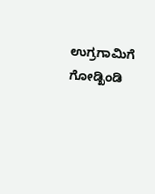ಉಗ್ರಗಾಮಿಗೆ ಗೋಡ್ಖಿಂಡಿ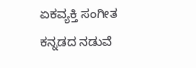ಏಕವ್ಯಕ್ತಿ ಸಂಗೀತ
ಕನ್ನಡದ ನಡುವೆ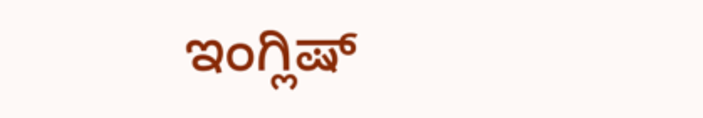ಇಂಗ್ಲಿಷ್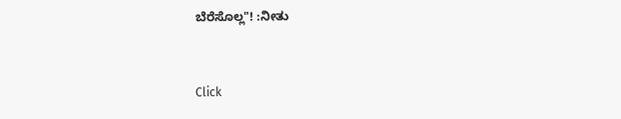ಬೆರೆಸೊಲ್ಲ"! :ನೀತು


Click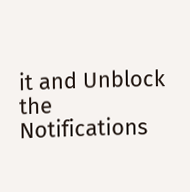it and Unblock the Notifications